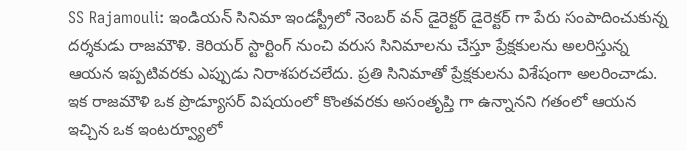SS Rajamouli: ఇండియన్ సినిమా ఇండస్ట్రీలో నెంబర్ వన్ డైరెక్టర్ డైరెక్టర్ గా పేరు సంపాదించుకున్న దర్శకుడు రాజమౌళి. కెరియర్ స్టార్టింగ్ నుంచి వరుస సినిమాలను చేస్తూ ప్రేక్షకులను అలరిస్తున్న ఆయన ఇప్పటివరకు ఎప్పుడు నిరాశపరచలేదు. ప్రతి సినిమాతో ప్రేక్షకులను విశేషంగా అలరించాడు. ఇక రాజమౌళి ఒక ప్రొడ్యూసర్ విషయంలో కొంతవరకు అసంతృప్తి గా ఉన్నానని గతంలో ఆయన ఇచ్చిన ఒక ఇంటర్వ్యూలో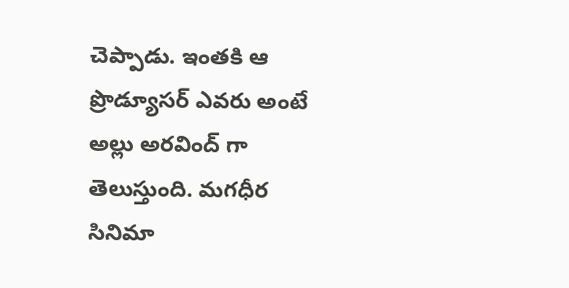చెప్పాడు. ఇంతకి ఆ ప్రొడ్యూసర్ ఎవరు అంటే అల్లు అరవింద్ గా తెలుస్తుంది. మగధీర సినిమా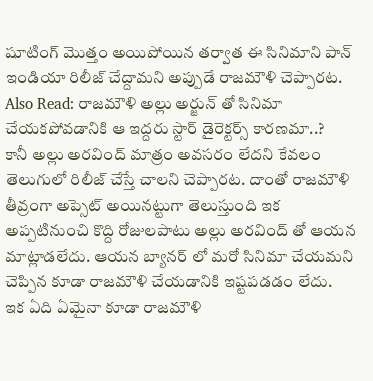షూటింగ్ మొత్తం అయిపోయిన తర్వాత ఈ సినిమాని పాన్ ఇండియా రిలీజ్ చేద్దామని అప్పుడే రాజమౌళి చెప్పారట.
Also Read: రాజమౌళి అల్లు అర్జున్ తో సినిమా చేయకపోవడానికి ఆ ఇద్దరు స్టార్ డైరెక్టర్స్ కారణమా..?
కానీ అల్లు అరవింద్ మాత్రం అవసరం లేదని కేవలం తెలుగులో రిలీజ్ చేస్తే చాలని చెప్పారట. దాంతో రాజమౌళి తీవ్రంగా అప్సెట్ అయినట్టుగా తెలుస్తుంది ఇక అప్పటినుంచి కొద్ది రోజులపాటు అల్లు అరవింద్ తో ఆయన మాట్లాడలేదు. ఆయన బ్యానర్ లో మరో సినిమా చేయమని చెప్పిన కూడా రాజమౌళి చేయడానికి ఇష్టపడడం లేదు.
ఇక ఏది ఏమైనా కూడా రాజమౌళి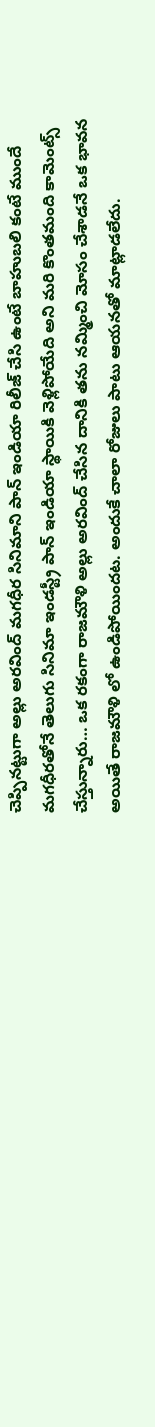చెప్పినట్టుగా అల్లు అరవింద్ మగధీర సినిమాని పాన్ ఇండియా రిలీజ్ చేసి ఉంటే బాహుబలి కంటే ముందే మగధీరతోనే తెలుగు సినిమా ఇండస్ట్రీ పాన్ ఇండియా స్థాయికి వెళ్లిపోయేది అని మరి కొంతమంది కామెంట్స్ చేస్తున్నారు… ఒక రకంగా రాజమౌళి అల్లు అరవింద్ చేసిన దానికి తను నమ్మించి మోసం చేశాడనే ఒక భావన అయితే రాజమౌళి లో ఉండిపోయిందట. అందుకే చాలా రోజులు పాటు ఆయనతో మాట్లాడలేదు.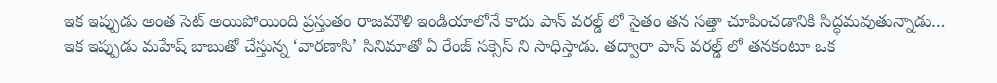ఇక ఇప్పుడు అంత సెట్ అయిపోయింది ప్రస్తుతం రాజమౌళి ఇండియాలోనే కాదు పాన్ వరల్డ్ లో సైతం తన సత్తా చూపించడానికి సిద్ధమవుతున్నాడు… ఇక ఇప్పుడు మహేష్ బాబుతో చేస్తున్న ‘వారణాసి’ సినిమాతో ఏ రేంజ్ సక్సెస్ ని సాధిస్తాడు. తద్వారా పాన్ వరల్డ్ లో తనకంటూ ఒక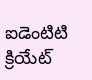ఐడెంటిటి క్రియేట్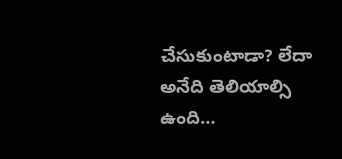చేసుకుంటాడా? లేదా అనేది తెలియాల్సి ఉంది…